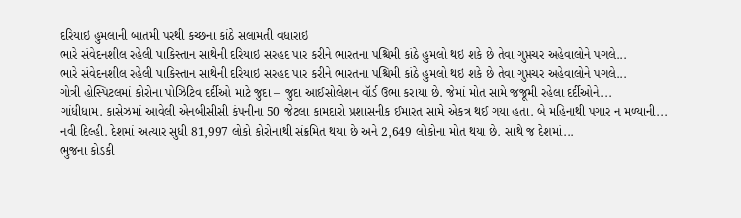દરિયાઇ હુમલાની બાતમી પરથી કચ્છના કાંઠે સલામતી વધારાઇ
ભારે સંવેદનશીલ રહેલી પાકિસ્તાન સાથેની દરિયાઇ સરહદ પાર કરીને ભારતના પશ્ચિમી કાંઠે હુમલો થઇ શકે છે તેવા ગુપ્તચર અહેવાલોને પગલે...
ભારે સંવેદનશીલ રહેલી પાકિસ્તાન સાથેની દરિયાઇ સરહદ પાર કરીને ભારતના પશ્ચિમી કાંઠે હુમલો થઇ શકે છે તેવા ગુપ્તચર અહેવાલોને પગલે...
ગોત્રી હોસ્પિટલમાં કોરોના પોઝિટિવ દર્દીઓ માટે જુદા – જુદા આઈસોલેશન વૉર્ડ ઉભા કરાયા છે. જેમાં મોત સામે જજૂમી રહેલા દર્દીઓને...
ગાંધીધામ. કાસેઝમાં આવેલી એનબીસીસી કંપનીના 50 જેટલા કામદારો પ્રશાસનીક ઈમારત સામે એકત્ર થઈ ગયા હતા. બે મહિનાથી પગાર ન મળ્યાની...
નવી દિલ્હી. દેશમાં અત્યાર સુધી 81,997 લોકો કોરોનાથી સંક્રમિત થયા છે અને 2,649 લોકોના મોત થયા છે. સાથે જ દેશમાં...
ભુજના કોડકી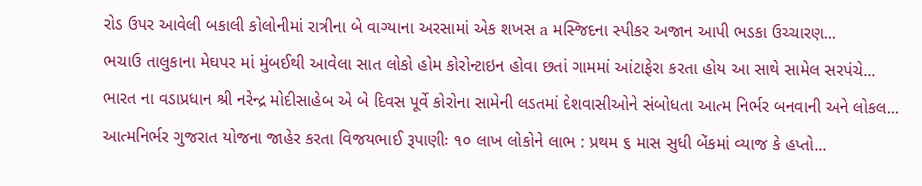રોડ ઉપર આવેલી બકાલી કોલોનીમાં રાત્રીના બે વાગ્યાના અરસામાં એક શખસ a મસ્જિદના સ્પીકર અજાન આપી ભડકા ઉચ્ચારણ...
ભચાઉ તાલુકાના મેઘપર માં મુંબઈથી આવેલા સાત લોકો હોમ કોરોન્ટાઇન હોવા છતાં ગામમાં આંટાફેરા કરતા હોય આ સાથે સામેલ સરપંચે...
ભારત ના વડાપ્રધાન શ્રી નરેન્દ્ર મોદીસાહેબ એ બે દિવસ પૂર્વે કોરોના સામેની લડતમાં દેશવાસીઓને સંબોધતા આત્મ નિર્ભર બનવાની અને લોકલ...
આત્મનિર્ભર ગુજરાત યોજના જાહેર કરતા વિજયભાઈ રૂપાણીઃ ૧૦ લાખ લોકોને લાભ : પ્રથમ ૬ માસ સુધી બેંકમાં વ્યાજ કે હપ્તો...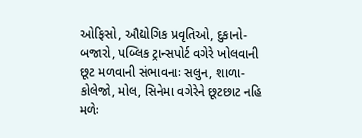ઓફિસો, ઔદ્યોગિક પ્રવૃતિઓ, દુકાનો-બજારો, પબ્લિક ટ્રાન્સપોર્ટ વગેરે ખોલવાની છૂટ મળવાની સંભાવનાઃ સલુન, શાળા-કોલેજો, મોલ, સિનેમા વગેરેને છૂટછાટ નહિ મળેઃ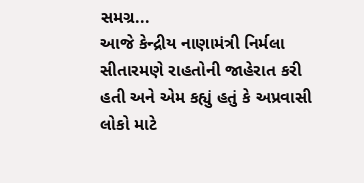સમગ્ર...
આજે કેન્દ્રીય નાણામંત્રી નિર્મલા સીતારમણે રાહતોની જાહેરાત કરી હતી અને એમ કહ્યું હતું કે અપ્રવાસી લોકો માટે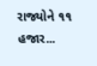રાજ્યોને ૧૧ હજાર...